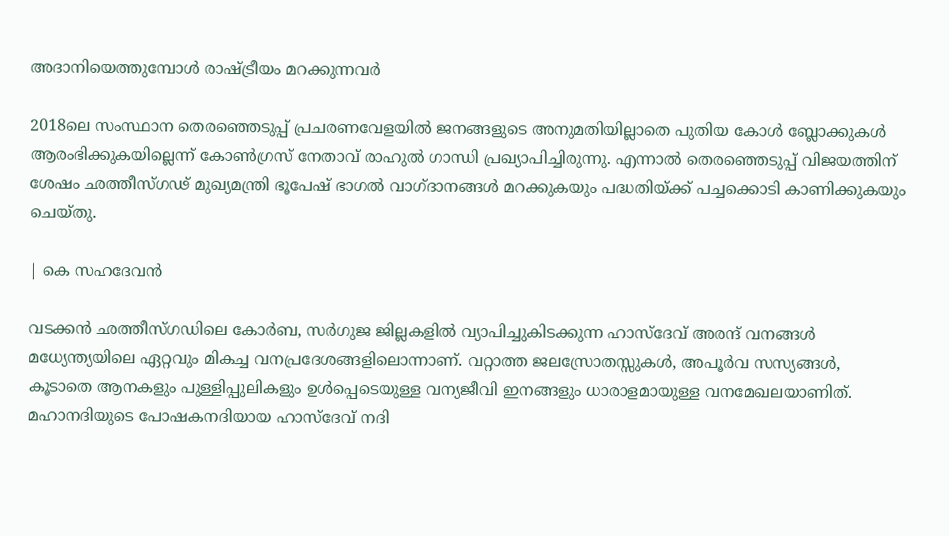അദാനിയെത്തുമ്പോൾ രാഷ്ട്രീയം മറക്കുന്നവർ

2018ലെ സംസ്ഥാന തെരഞ്ഞെടുപ്പ് പ്രചരണവേളയില്‍ ജനങ്ങളുടെ അനുമതിയില്ലാതെ പുതിയ കോള്‍ ബ്ലോക്കുകള്‍ ആരംഭിക്കുകയില്ലെന്ന് കോണ്‍ഗ്രസ് നേതാവ് രാഹുല്‍ ഗാന്ധി പ്രഖ്യാപിച്ചിരുന്നു. എന്നാല്‍ തെരഞ്ഞെടുപ്പ് വിജയത്തിന് ശേഷം ഛത്തീസ്ഗഢ് മുഖ്യമന്ത്രി ഭൂപേഷ് ഭാഗല്‍ വാഗ്ദാനങ്ങള്‍ മറക്കുകയും പദ്ധതിയ്ക്ക് പച്ചക്കൊടി കാണിക്കുകയും ചെയ്തു.

| കെ സഹദേവൻ

വടക്കന്‍ ഛത്തീസ്ഗഡിലെ കോര്‍ബ, സര്‍ഗുജ ജില്ലകളില്‍ വ്യാപിച്ചുകിടക്കുന്ന ഹാസ്‌ദേവ് അരന്ദ് വനങ്ങള്‍ മധ്യേന്ത്യയിലെ ഏറ്റവും മികച്ച വനപ്രദേശങ്ങളിലൊന്നാണ്. വറ്റാത്ത ജലസ്രോതസ്സുകള്‍, അപൂര്‍വ സസ്യങ്ങള്‍, കൂടാതെ ആനകളും പുള്ളിപ്പുലികളും ഉള്‍പ്പെടെയുള്ള വന്യജീവി ഇനങ്ങളും ധാരാളമായുള്ള വനമേഖലയാണിത്. മഹാനദിയുടെ പോഷകനദിയായ ഹാസ്‌ദേവ് നദി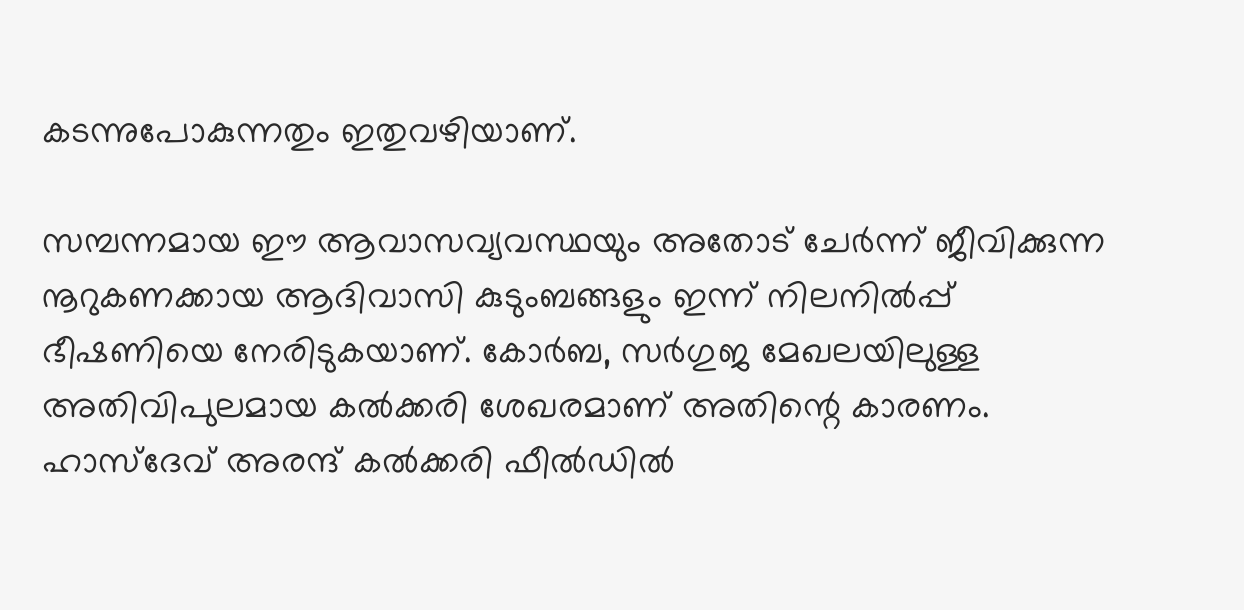കടന്നുപോകുന്നതും ഇതുവഴിയാണ്.

സമ്പന്നമായ ഈ ആവാസവ്യവസ്ഥയും അതോട് ചേര്‍ന്ന് ജീവിക്കുന്ന നൂറുകണക്കായ ആദിവാസി കുടുംബങ്ങളും ഇന്ന് നിലനില്‍പ്പ് ഭീഷണിയെ നേരിടുകയാണ്. കോര്‍ബ, സര്‍ഗുജ മേഖലയിലുള്ള അതിവിപുലമായ കല്‍ക്കരി ശേഖരമാണ് അതിന്റെ കാരണം. ഹാസ്‌ദേവ് അരന്ദ് കല്‍ക്കരി ഫീല്‍ഡില്‍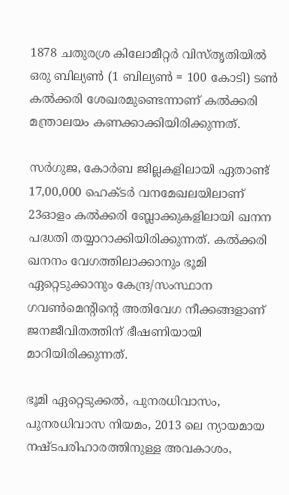1878 ചതുരശ്ര കിലോമീറ്റര്‍ വിസ്തൃതിയില്‍ ഒരു ബില്യണ്‍ (1 ബില്യണ്‍ = 100 കോടി) ടണ്‍ കല്‍ക്കരി ശേഖരമുണ്ടെന്നാണ് കല്‍ക്കരി മന്ത്രാലയം കണക്കാക്കിയിരിക്കുന്നത്.

സര്‍ഗുജ, കോര്‍ബ ജില്ലകളിലായി ഏതാണ്ട് 17,00,000 ഹെക്ടര്‍ വനമേഖലയിലാണ് 23ഓളം കല്‍ക്കരി ബ്ലോക്കുകളിലായി ഖനന പദ്ധതി തയ്യാറാക്കിയിരിക്കുന്നത്. കല്‍ക്കരി ഖനനം വേഗത്തിലാക്കാനും ഭൂമി ഏറ്റെടുക്കാനും കേന്ദ്ര/സംസ്ഥാന ഗവണ്‍മെന്റിന്റെ അതിവേഗ നീക്കങ്ങളാണ് ജനജീവിതത്തിന് ഭീഷണിയായി മാറിയിരിക്കുന്നത്.

ഭൂമി ഏറ്റെടുക്കല്‍, പുനരധിവാസം, പുനരധിവാസ നിയമം, 2013 ലെ ന്യായമായ നഷ്ടപരിഹാരത്തിനുള്ള അവകാശം,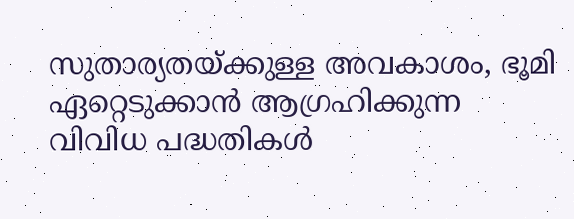സുതാര്യതയ്ക്കുള്ള അവകാശം, ഭൂമി ഏറ്റെടുക്കാന്‍ ആഗ്രഹിക്കുന്ന വിവിധ പദ്ധതികള്‍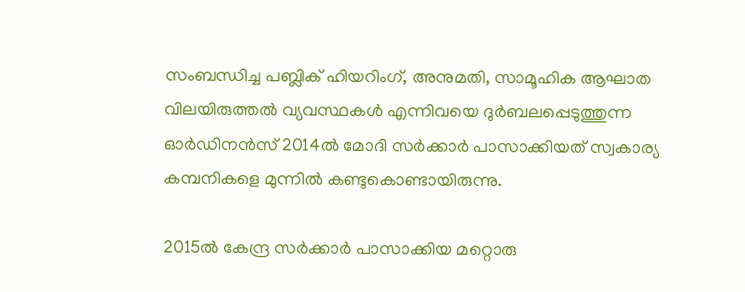സംബന്ധിച്ച പബ്ലിക് ഹിയറിംഗ്, അനുമതി, സാമൂഹിക ആഘാത വിലയിരുത്തല്‍ വ്യവസ്ഥകള്‍ എന്നിവയെ ദുര്‍ബലപ്പെടുത്തുന്ന ഓര്‍ഡിനന്‍സ് 2014ൽ മോദി സർക്കാർ പാസാക്കിയത് സ്വകാര്യ കമ്പനികളെ മുന്നിൽ കണ്ടുകൊണ്ടായിരുന്നു.

2015ൽ കേന്ദ്ര സർക്കാർ പാസാക്കിയ മറ്റൊരു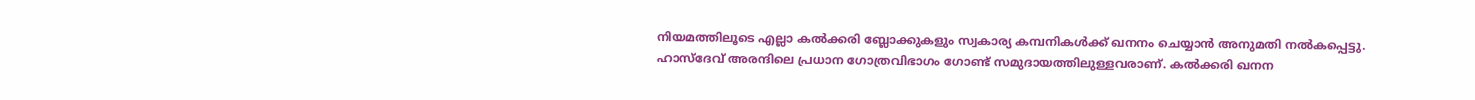നിയമത്തിലൂടെ എല്ലാ കൽക്കരി ബ്ലോക്കുകളും സ്വകാര്യ കമ്പനികൾക്ക് ഖനനം ചെയ്യാൻ അനുമതി നൽകപ്പെട്ടു. ഹാസ്‌ദേവ് അരന്ദിലെ പ്രധാന ഗോത്രവിഭാഗം ഗോണ്ട് സമുദായത്തിലുള്ളവരാണ്. കല്‍ക്കരി ഖനന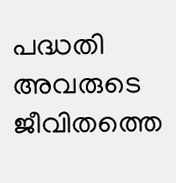പദ്ധതി അവരുടെ ജീവിതത്തെ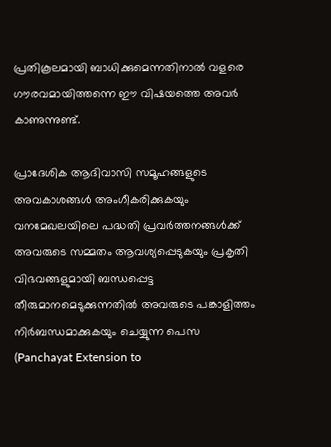പ്രതികൂലമായി ബാധിക്കുമെന്നതിനാല്‍ വളരെ ഗൗരവമായിത്തന്നെ ഈ വിഷയത്തെ അവര്‍ കാണുന്നുണ്ട്.

പ്രാദേശിക ആദിവാസി സമൂഹങ്ങളുടെ അവകാശങ്ങള്‍ അംഗീകരിക്കുകയും വനമേഖലയിലെ പദ്ധതി പ്രവര്‍ത്തനങ്ങള്‍ക്ക് അവരുടെ സമ്മതം ആവശ്യപ്പെടുകയും പ്രകൃതി വിഭവങ്ങളുമായി ബന്ധപ്പെട്ട തീരുമാനമെടുക്കുന്നതില്‍ അവരുടെ പങ്കാളിത്തം നിര്‍ബന്ധമാക്കുകയും ചെയ്യുന്ന പെസ (Panchayat Extension to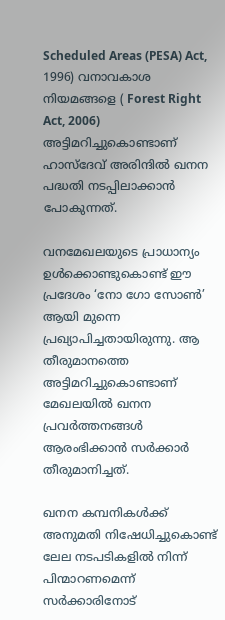Scheduled Areas (PESA) Act, 1996) വനാവകാശ നിയമങ്ങളെ ( Forest Right Act, 2006) അട്ടിമറിച്ചുകൊണ്ടാണ് ഹാസ്‌ദേവ് അരിന്ദില്‍ ഖനന പദ്ധതി നടപ്പിലാക്കാന്‍ പോകുന്നത്.

വനമേഖലയുടെ പ്രാധാന്യം ഉള്‍ക്കൊണ്ടുകൊണ്ട് ഈ പ്രദേശം ‘നോ ഗോ സോണ്‍’ ആയി മുന്നെ പ്രഖ്യാപിച്ചതായിരുന്നു. ആ തീരുമാനത്തെ അട്ടിമറിച്ചുകൊണ്ടാണ് മേഖലയില്‍ ഖനന പ്രവര്‍ത്തനങ്ങള്‍ ആരംഭിക്കാന്‍ സര്‍ക്കാര്‍ തീരുമാനിച്ചത്.

ഖനന കമ്പനികള്‍ക്ക് അനുമതി നിഷേധിച്ചുകൊണ്ട് ലേല നടപടികളില്‍ നിന്ന് പിന്മാറണമെന്ന് സര്‍ക്കാരിനോട്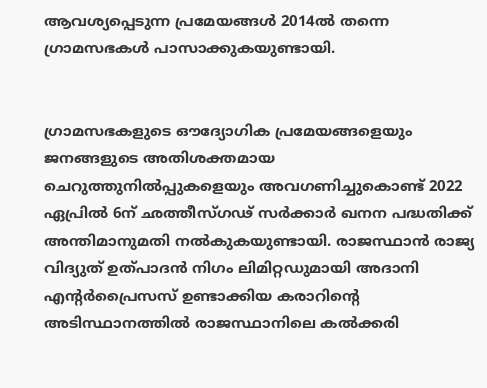ആവശ്യപ്പെടുന്ന പ്രമേയങ്ങള്‍ 2014ല്‍ തന്നെ ഗ്രാമസഭകള്‍ പാസാക്കുകയുണ്ടായി.


ഗ്രാമസഭകളുടെ ഔദ്യോഗിക പ്രമേയങ്ങളെയും ജനങ്ങളുടെ അതിശക്തമായ ചെറുത്തുനില്‍പ്പുകളെയും അവഗണിച്ചുകൊണ്ട് 2022 ഏപ്രില്‍ 6ന് ഛത്തീസ്ഗഢ് സര്‍ക്കാര്‍ ഖനന പദ്ധതിക്ക് അന്തിമാനുമതി നല്‍കുകയുണ്ടായി. രാജസ്ഥാന്‍ രാജ്യ വിദ്യുത് ഉത്പാദന്‍ നിഗം ലിമിറ്റഡുമായി അദാനി എന്റര്‍പ്രൈസസ് ഉണ്ടാക്കിയ കരാറിന്റെ അടിസ്ഥാനത്തില്‍ രാജസ്ഥാനിലെ കല്‍ക്കരി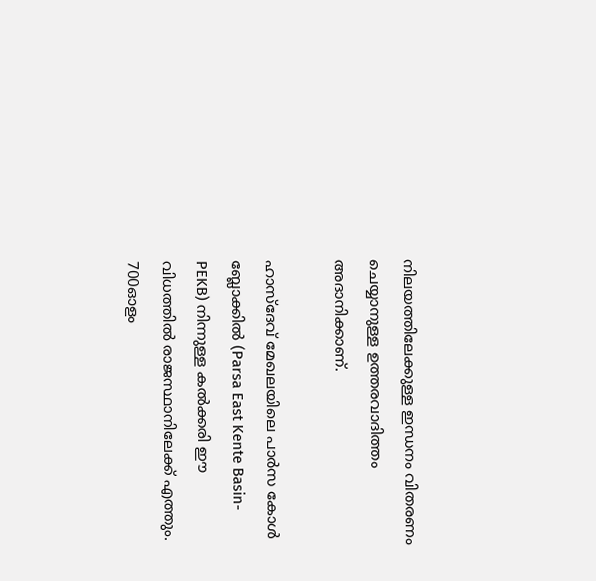നിലയത്തിലേക്കുള്ള ഇന്ധനം വിതരണം ചെയ്യാനുള്ള ഉത്തരവാദിത്തം അദാനിക്കാണ്.

ഹാസ്‌ദേവ് മേഖലയിലെ പാര്‍സ കോള്‍ ബ്ലോക്കില്‍ (Parsa East Kente Basin-PEKB) നിന്നുള്ള കല്‍ക്കരി ഈ വിധത്തില്‍ രാജസ്ഥാനിലേക്ക് എത്തും. 700ഓളം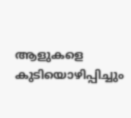ആളുകളെ കുടിയൊഴിപ്പിച്ചും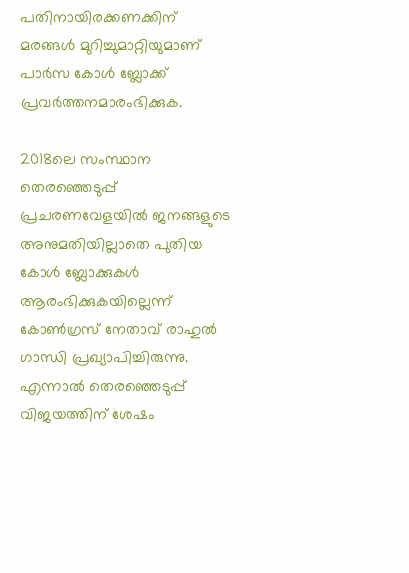പതിനായിരക്കണക്കിന് മരങ്ങള്‍ മുറിച്ചുമാറ്റിയുമാണ് പാർസ കോള്‍ ബ്ലോക്ക് പ്രവര്‍ത്തനമാരംഭിക്കുക.

2018ലെ സംസ്ഥാന തെരഞ്ഞെടുപ്പ് പ്രചരണവേളയില്‍ ജനങ്ങളുടെ അനുമതിയില്ലാതെ പുതിയ കോള്‍ ബ്ലോക്കുകള്‍ ആരംഭിക്കുകയില്ലെന്ന് കോണ്‍ഗ്രസ് നേതാവ് രാഹുല്‍ ഗാന്ധി പ്രഖ്യാപിച്ചിരുന്നു. എന്നാല്‍ തെരഞ്ഞെടുപ്പ് വിജയത്തിന് ശേഷം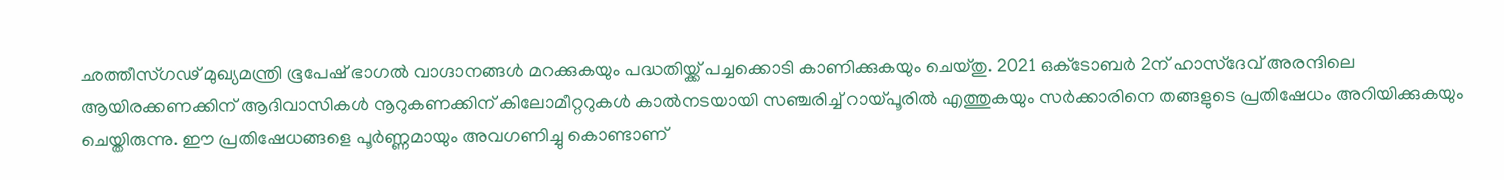ഛത്തീസ്ഗഢ് മുഖ്യമന്ത്രി ഭൂപേഷ് ഭാഗല്‍ വാഗ്ദാനങ്ങള്‍ മറക്കുകയും പദ്ധതിയ്ക്ക് പച്ചക്കൊടി കാണിക്കുകയും ചെയ്തു. 2021 ഒക്‌ടോബര്‍ 2ന് ഹാസ്‌ദേവ് അരന്ദിലെ ആയിരക്കണക്കിന് ആദിവാസികള്‍ നൂറുകണക്കിന് കിലോമീറ്ററുകള്‍ കാല്‍നടയായി സഞ്ചരിച്ച് റായ്പൂരില്‍ എത്തുകയും സര്‍ക്കാരിനെ തങ്ങളുടെ പ്രതിഷേധം അറിയിക്കുകയും ചെയ്തിരുന്നു. ഈ പ്രതിഷേധങ്ങളെ പൂർണ്ണമായും അവഗണിച്ചു കൊണ്ടാണ്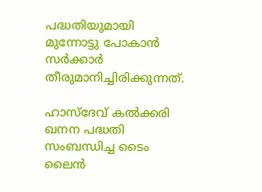പദ്ധതിയുമായി മുന്നോട്ടു പോകാൻ സർക്കാർ തീരുമാനിച്ചിരിക്കുന്നത്.

ഹാസ്ദേവ് കൽക്കരി ഖനന പദ്ധതി സംബന്ധിച്ച ടൈം ലൈൻ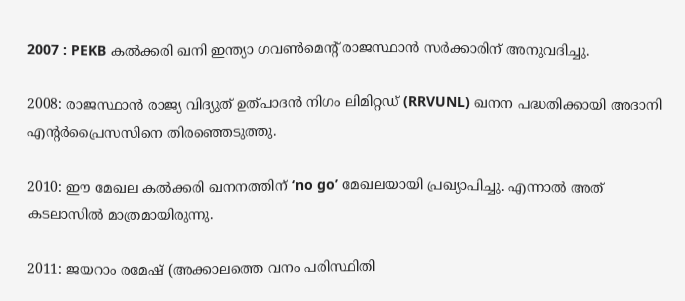2007 : PEKB കൽക്കരി ഖനി ഇന്ത്യാ ഗവൺമെൻ്റ് രാജസ്ഥാൻ സർക്കാരിന് അനുവദിച്ചു.

2008: രാജസ്ഥാൻ രാജ്യ വിദ്യുത് ഉത്പാദൻ നിഗം ലിമിറ്റഡ് (RRVUNL) ഖനന പദ്ധതിക്കായി അദാനി എൻ്റർപ്രൈസസിനെ തിരഞ്ഞെടുത്തു.

2010: ഈ മേഖല കൽക്കരി ഖനനത്തിന് ‘no go’ മേഖലയായി പ്രഖ്യാപിച്ചു. എന്നാൽ അത് കടലാസിൽ മാത്രമായിരുന്നു.

2011: ജയറാം രമേഷ് (അക്കാലത്തെ വനം പരിസ്ഥിതി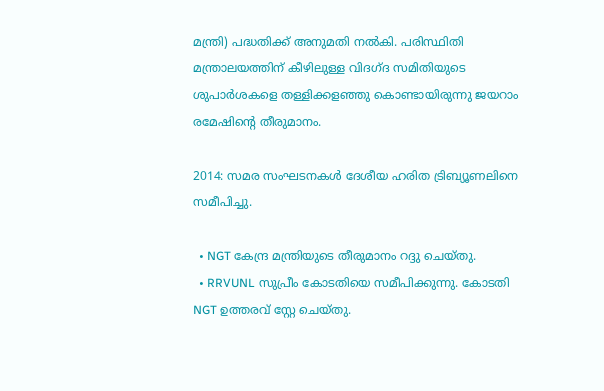മന്ത്രി) പദ്ധതിക്ക് അനുമതി നൽകി. പരിസ്ഥിതി മന്ത്രാലയത്തിന് കീഴിലുള്ള വിദഗ്ദ സമിതിയുടെ ശുപാർശകളെ തള്ളിക്കളഞ്ഞു കൊണ്ടായിരുന്നു ജയറാം രമേഷിൻ്റെ തീരുമാനം.

2014: സമര സംഘടനകൾ ദേശീയ ഹരിത ട്രിബ്യൂണലിനെ സമീപിച്ചു.

  • NGT കേന്ദ്ര മന്ത്രിയുടെ തീരുമാനം റദ്ദു ചെയ്തു.
  • RRVUNL സുപ്രീം കോടതിയെ സമീപിക്കുന്നു. കോടതി NGT ഉത്തരവ് സ്റ്റേ ചെയ്തു.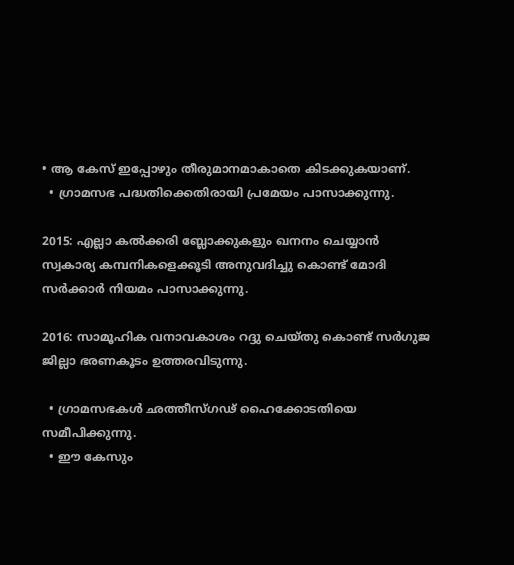• ആ കേസ് ഇപ്പോഴും തീരുമാനമാകാതെ കിടക്കുകയാണ്.
  • ഗ്രാമസഭ പദ്ധതിക്കെതിരായി പ്രമേയം പാസാക്കുന്നു.

2015: എല്ലാ കൽക്കരി ബ്ലോക്കുകളും ഖനനം ചെയ്യാൻ സ്വകാര്യ കമ്പനികളെക്കൂടി അനുവദിച്ചു കൊണ്ട് മോദി സർക്കാർ നിയമം പാസാക്കുന്നു.

2016: സാമൂഹിക വനാവകാശം റദ്ദു ചെയ്തു കൊണ്ട് സർഗുജ ജില്ലാ ഭരണകൂടം ഉത്തരവിടുന്നു.

  • ഗ്രാമസഭകൾ ഛത്തീസ്ഗഢ് ഹൈക്കോടതിയെ സമീപിക്കുന്നു.
  • ഈ കേസും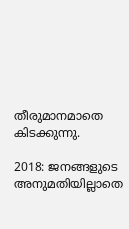തീരുമാനമാതെ കിടക്കുന്നു.

2018: ജനങ്ങളുടെ അനുമതിയില്ലാതെ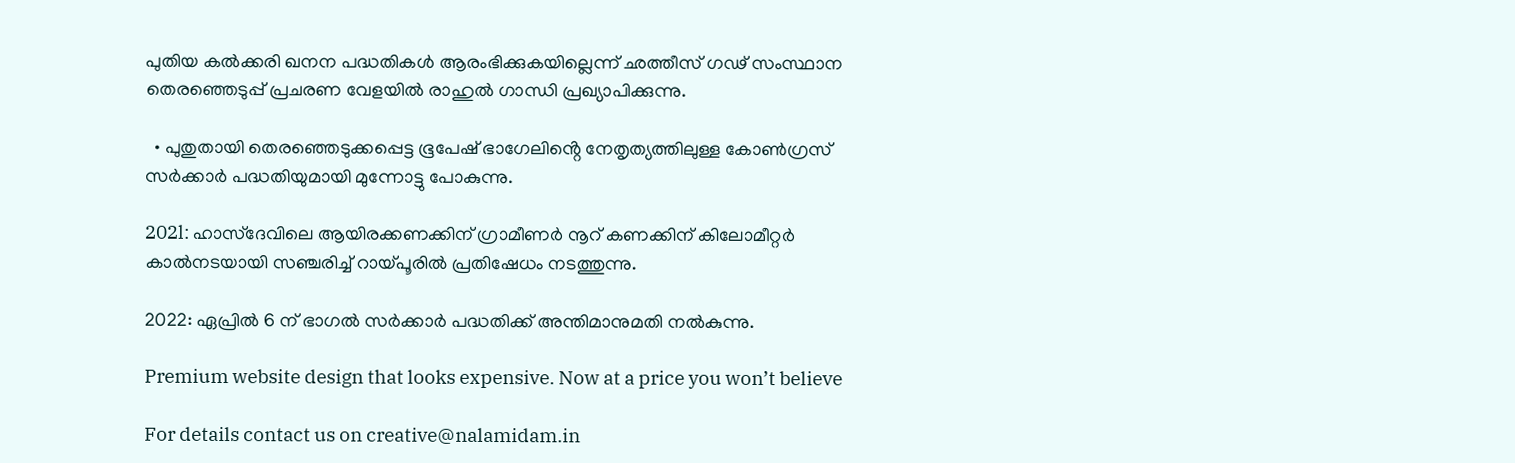പുതിയ കൽക്കരി ഖനന പദ്ധതികൾ ആരംഭിക്കുകയില്ലെന്ന് ഛത്തീസ് ഗഢ് സംസ്ഥാന തെരഞ്ഞെടുപ്പ് പ്രചരണ വേളയിൽ രാഹുൽ ഗാന്ധി പ്രഖ്യാപിക്കുന്നു.

  • പുതുതായി തെരഞ്ഞെടുക്കപ്പെട്ട ഭൂപേഷ് ഭാഗേലിൻ്റെ നേതൃത്യത്തിലുള്ള കോൺഗ്രസ് സർക്കാർ പദ്ധതിയുമായി മുന്നോട്ടു പോകുന്നു.

202l: ഹാസ്ദേവിലെ ആയിരക്കണക്കിന് ഗ്രാമീണർ നൂറ് കണക്കിന് കിലോമീറ്റർ കാൽനടയായി സഞ്ചരിച്ച് റായ്പൂരിൽ പ്രതിഷേധം നടത്തുന്നു.

2022: ഏപ്രിൽ 6 ന് ഭാഗൽ സർക്കാർ പദ്ധതിക്ക് അന്തിമാനുമതി നൽകുന്നു.

Premium website design that looks expensive. Now at a price you won’t believe

For details contact us on creative@nalamidam.in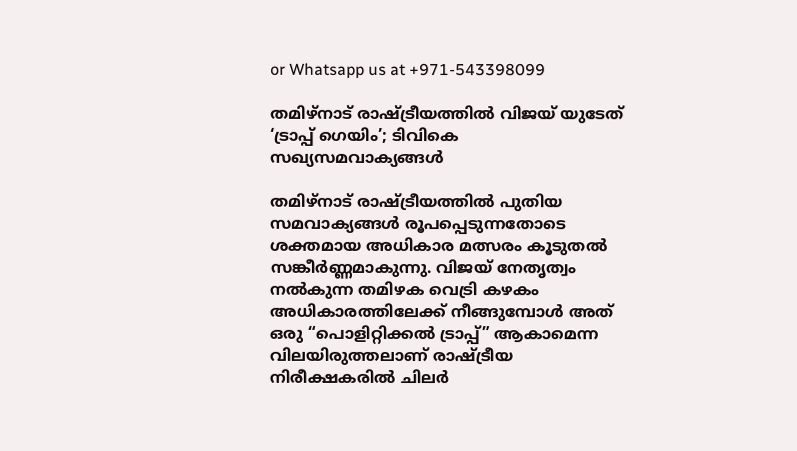or Whatsapp us at +971-543398099

തമിഴ്‌നാട് രാഷ്ട്രീയത്തിൽ വിജയ് യുടേത് ‘ട്രാപ്പ് ഗെയിം’; ടിവികെ സഖ്യസമവാക്യങ്ങൾ

തമിഴ്‌നാട് രാഷ്ട്രീയത്തിൽ പുതിയ സമവാക്യങ്ങൾ രൂപപ്പെടുന്നതോടെ ശക്തമായ അധികാര മത്സരം കൂടുതൽ സങ്കീർണ്ണമാകുന്നു. വിജയ് നേതൃത്വം നൽകുന്ന തമിഴക വെട്രി കഴകം അധികാരത്തിലേക്ക് നീങ്ങുമ്പോൾ അത് ഒരു “പൊളിറ്റിക്കൽ ട്രാപ്പ്” ആകാമെന്ന വിലയിരുത്തലാണ് രാഷ്ട്രീയ നിരീക്ഷകരിൽ ചിലർ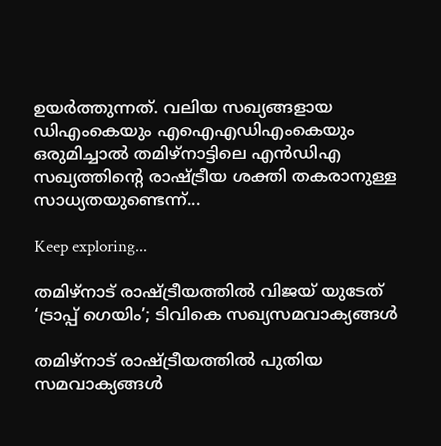ഉയർത്തുന്നത്. വലിയ സഖ്യങ്ങളായ ഡിഎംകെയും എഐഎഡിഎംകെയും ഒരുമിച്ചാൽ തമിഴ്‌നാട്ടിലെ എൻഡിഎ സഖ്യത്തിന്റെ രാഷ്ട്രീയ ശക്തി തകരാനുള്ള സാധ്യതയുണ്ടെന്ന്...

Keep exploring...

തമിഴ്‌നാട് രാഷ്ട്രീയത്തിൽ വിജയ് യുടേത് ‘ട്രാപ്പ് ഗെയിം’; ടിവികെ സഖ്യസമവാക്യങ്ങൾ

തമിഴ്‌നാട് രാഷ്ട്രീയത്തിൽ പുതിയ സമവാക്യങ്ങൾ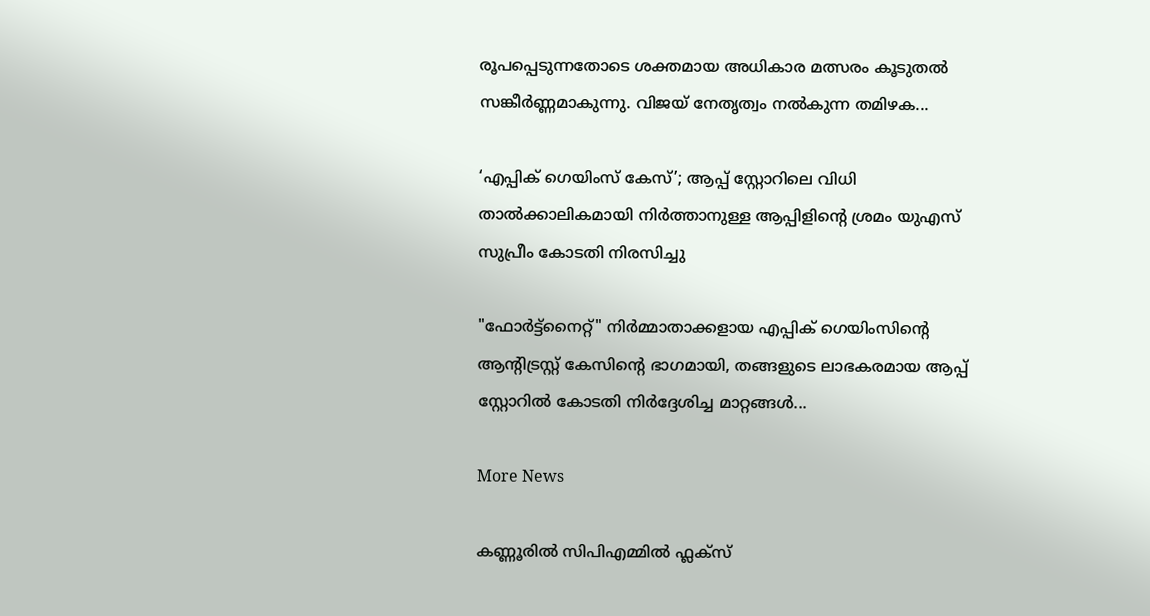രൂപപ്പെടുന്നതോടെ ശക്തമായ അധികാര മത്സരം കൂടുതൽ സങ്കീർണ്ണമാകുന്നു. വിജയ് നേതൃത്വം നൽകുന്ന തമിഴക...

‘എപ്പിക് ഗെയിംസ് കേസ്’; ആപ്പ് സ്റ്റോറിലെ വിധി താൽക്കാലികമായി നിർത്താനുള്ള ആപ്പിളിൻ്റെ ശ്രമം യുഎസ് സുപ്രീം കോടതി നിരസിച്ചു

"ഫോർട്ട്‌നൈറ്റ്" നിർമ്മാതാക്കളായ എപ്പിക് ഗെയിംസിൻ്റെ ആന്റിട്രസ്റ്റ് കേസിൻ്റെ ഭാഗമായി, തങ്ങളുടെ ലാഭകരമായ ആപ്പ് സ്റ്റോറിൽ കോടതി നിർദ്ദേശിച്ച മാറ്റങ്ങൾ...

More News

കണ്ണൂരിൽ സിപിഎമ്മിൽ ഫ്ലക്‌സ്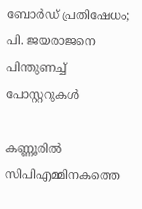ബോർഡ് പ്രതിഷേധം; പി. ജയരാജനെ പിന്തുണച്ച് പോസ്റ്ററുകൾ

കണ്ണൂരിൽ സിപിഎമ്മിനകത്തെ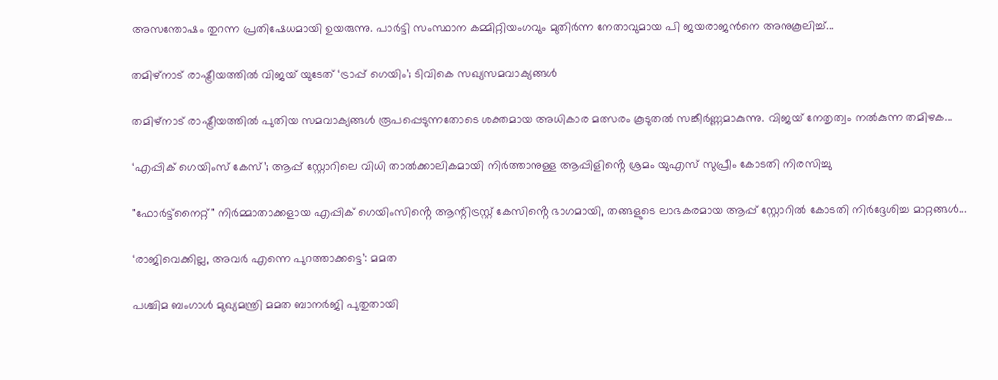അസന്തോഷം തുറന്ന പ്രതിഷേധമായി ഉയരുന്നു. പാർട്ടി സംസ്ഥാന കമ്മിറ്റിയംഗവും മുതിർന്ന നേതാവുമായ പി ജയരാജൻനെ അനുകൂലിച്ച്...

തമിഴ്‌നാട് രാഷ്ട്രീയത്തിൽ വിജയ് യുടേത് ‘ട്രാപ്പ് ഗെയിം’; ടിവികെ സഖ്യസമവാക്യങ്ങൾ

തമിഴ്‌നാട് രാഷ്ട്രീയത്തിൽ പുതിയ സമവാക്യങ്ങൾ രൂപപ്പെടുന്നതോടെ ശക്തമായ അധികാര മത്സരം കൂടുതൽ സങ്കീർണ്ണമാകുന്നു. വിജയ് നേതൃത്വം നൽകുന്ന തമിഴക...

‘എപ്പിക് ഗെയിംസ് കേസ്’; ആപ്പ് സ്റ്റോറിലെ വിധി താൽക്കാലികമായി നിർത്താനുള്ള ആപ്പിളിൻ്റെ ശ്രമം യുഎസ് സുപ്രീം കോടതി നിരസിച്ചു

"ഫോർട്ട്‌നൈറ്റ്" നിർമ്മാതാക്കളായ എപ്പിക് ഗെയിംസിൻ്റെ ആന്റിട്രസ്റ്റ് കേസിൻ്റെ ഭാഗമായി, തങ്ങളുടെ ലാഭകരമായ ആപ്പ് സ്റ്റോറിൽ കോടതി നിർദ്ദേശിച്ച മാറ്റങ്ങൾ...

‘രാജിവെക്കില്ല, അവർ എന്നെ പുറത്താക്കട്ടെ’: മമത

പശ്ചിമ ബംഗാൾ മുഖ്യമന്ത്രി മമത ബാനർജി പുതുതായി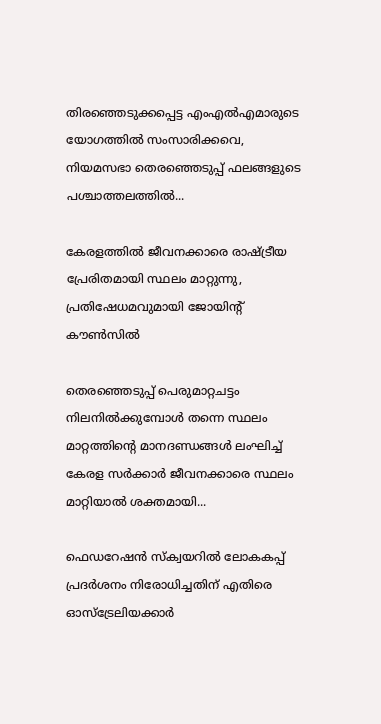തിരഞ്ഞെടുക്കപ്പെട്ട എംഎൽഎമാരുടെ യോഗത്തിൽ സംസാരിക്കവെ, നിയമസഭാ തെരഞ്ഞെടുപ്പ് ഫലങ്ങളുടെ പശ്ചാത്തലത്തിൽ...

കേരളത്തിൽ ജീവനക്കാരെ രാഷ്ട്രീയ പ്രേരിതമായി സ്ഥലം മാറ്റുന്നു, പ്രതിഷേധമവുമായി ജോയിന്റ് കൗൺസിൽ

തെരഞ്ഞെടുപ്പ് പെരുമാറ്റചട്ടം നിലനിൽക്കുമ്പോൾ തന്നെ സ്ഥലം മാറ്റത്തിൻ്റെ മാനദണ്ഡങ്ങൾ ലംഘിച്ച് കേരള സർക്കാർ ജീവനക്കാരെ സ്ഥലം മാറ്റിയാൽ ശക്തമായി...

ഫെഡറേഷൻ സ്ക്വയറിൽ ലോകകപ്പ് പ്രദർശനം നിരോധിച്ചതിന് എതിരെ ഓസ്‌ട്രേലിയക്കാർ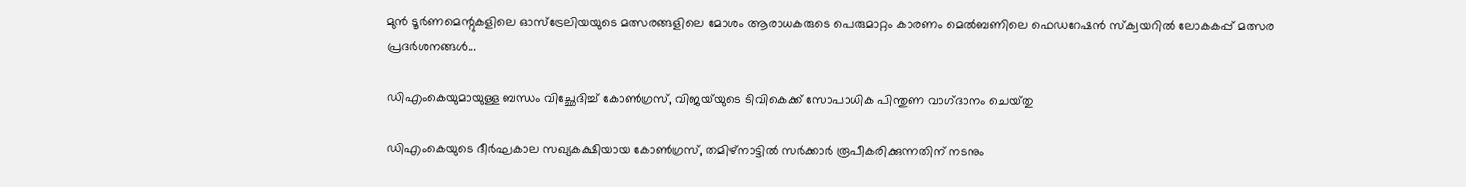മുൻ ടൂർണമെന്റുകളിലെ ഓസ്‌ട്രേലിയയുടെ മത്സരങ്ങളിലെ മോശം ആരാധകരുടെ പെരുമാറ്റം കാരണം മെൽബണിലെ ഫെഡറേഷൻ സ്ക്വയറിൽ ലോകകപ്പ് മത്സര പ്രദർശനങ്ങൾ...

ഡിഎംകെയുമായുള്ള ബന്ധം വിച്ഛേദിച്ച് കോൺഗ്രസ്, വിജയ്‌യുടെ ടിവികെക്ക് സോപാധിക പിന്തുണ വാഗ്‌ദാനം ചെയ്‌തു

ഡിഎംകെയുടെ ദീർഘകാല സഖ്യകക്ഷിയായ കോൺഗ്രസ്, തമിഴ്‌നാട്ടിൽ സർക്കാർ രൂപീകരിക്കുന്നതിന് നടനും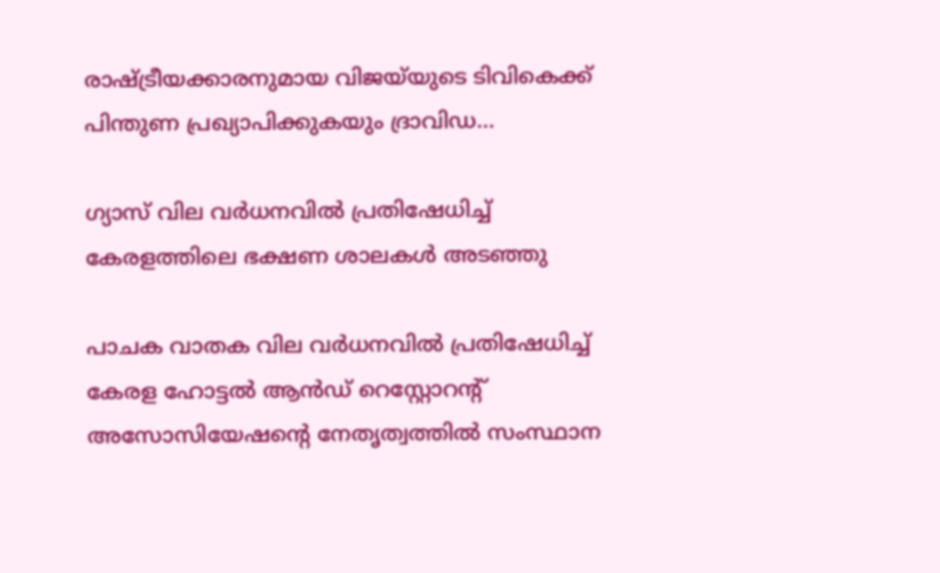രാഷ്ട്രീയക്കാരനുമായ വിജയ്‌യുടെ ടിവികെക്ക് പിന്തുണ പ്രഖ്യാപിക്കുകയും ദ്രാവിഡ...

ഗ്യാസ് വില വർധനവിൽ പ്രതിഷേധിച്ച് കേരളത്തിലെ ഭക്ഷണ ശാലകൾ അടഞ്ഞു

പാചക വാതക വില വർധനവിൽ പ്രതിഷേധിച്ച് കേരള ഹോട്ടൽ ആൻഡ് റെസ്റ്റോറന്റ് അസോസിയേഷൻ്റെ നേതൃത്വത്തിൽ സംസ്ഥാന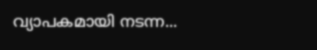വ്യാപകമായി നടന്ന...